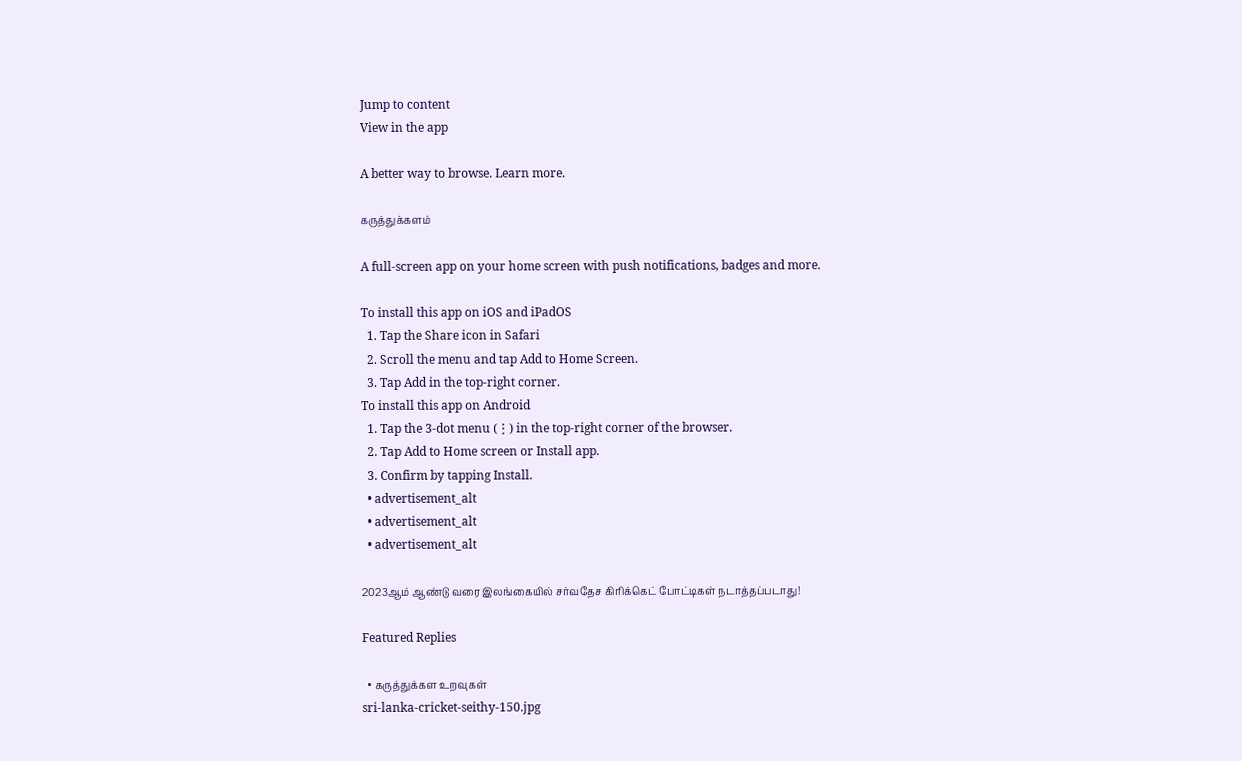Jump to content
View in the app

A better way to browse. Learn more.

கருத்துக்களம்

A full-screen app on your home screen with push notifications, badges and more.

To install this app on iOS and iPadOS
  1. Tap the Share icon in Safari
  2. Scroll the menu and tap Add to Home Screen.
  3. Tap Add in the top-right corner.
To install this app on Android
  1. Tap the 3-dot menu (⋮) in the top-right corner of the browser.
  2. Tap Add to Home screen or Install app.
  3. Confirm by tapping Install.
  • advertisement_alt
  • advertisement_alt
  • advertisement_alt

2023ஆம் ஆண்டு வரை இலங்கையில் சர்வதேச கிரிக்கெட் போட்டிகள் நடாத்தப்படாது!

Featured Replies

  • கருத்துக்கள உறவுகள்
sri-lanka-cricket-seithy-150.jpg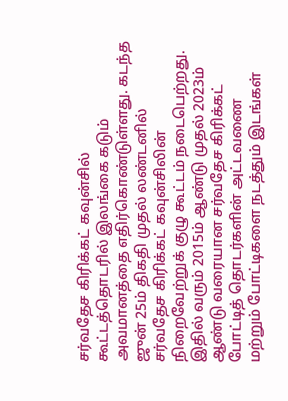சர்வதேச கிரிக்கட் கவுன்சில் கூட்டத்தொடரில் இலங்கை கடும் அவமானத்தை எதிர்கொண்டுள்ளது. கடந்த ஜுன் 25ம் திகதி முதல் லண்டனில் சர்வதேச கிரிக்கட் கவுன்சிலின் நிறைவேற்றுக் குழு கூட்டம் நடைபெற்றது. இதில் வரும் 2015ம் ஆண்டு முதல் 2023ம் ஆண்டு வரையான சர்வதேச கிரிக்கட் போட்டித் தொடர்களின் அட்டவணை மற்றும் போட்டிகளை நடத்தும் இடங்கள்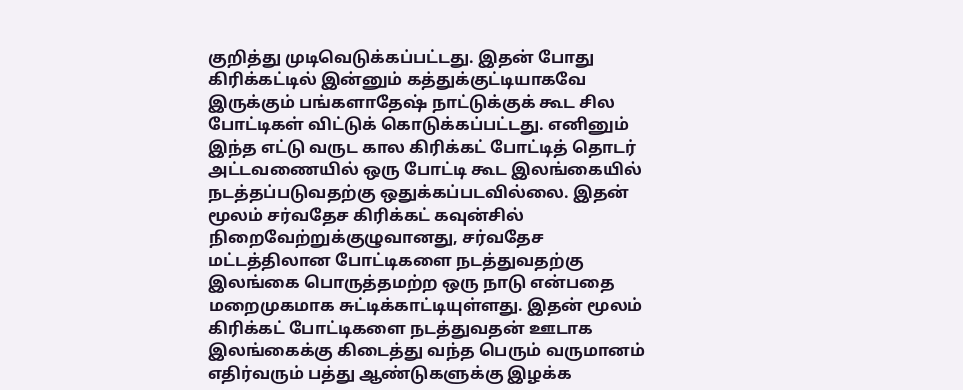குறித்து முடிவெடுக்கப்பட்டது. இதன் போது கிரிக்கட்டில் இன்னும் கத்துக்குட்டியாகவே இருக்கும் பங்களாதேஷ் நாட்டுக்குக் கூட சில போட்டிகள் விட்டுக் கொடுக்கப்பட்டது. எனினும் இந்த எட்டு வருட கால கிரிக்கட் போட்டித் தொடர் அட்டவணையில் ஒரு போட்டி கூட இலங்கையில் நடத்தப்படுவதற்கு ஒதுக்கப்படவில்லை. இதன் மூலம் சர்வதேச கிரிக்கட் கவுன்சில் நிறைவேற்றுக்குழுவானது, சர்வதேச மட்டத்திலான போட்டிகளை நடத்துவதற்கு இலங்கை பொருத்தமற்ற ஒரு நாடு என்பதை மறைமுகமாக சுட்டிக்காட்டியுள்ளது. இதன் மூலம் கிரிக்கட் போட்டிகளை நடத்துவதன் ஊடாக இலங்கைக்கு கிடைத்து வந்த பெரும் வருமானம் எதிர்வரும் பத்து ஆண்டுகளுக்கு இழக்க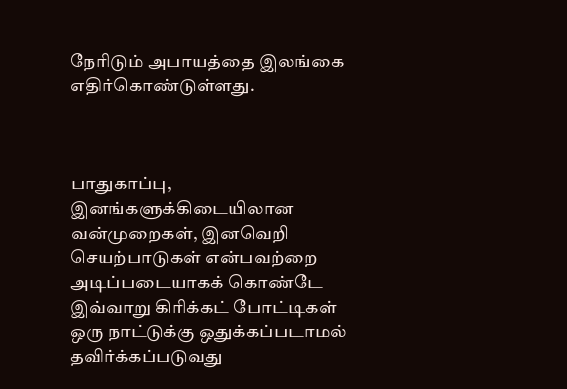நேரிடும் அபாயத்தை இலங்கை எதிர்கொண்டுள்ளது.



பாதுகாப்பு, இனங்களுக்கிடையிலான வன்முறைகள், இனவெறி செயற்பாடுகள் என்பவற்றை அடிப்படையாகக் கொண்டே இவ்வாறு கிரிக்கட் போட்டிகள் ஒரு நாட்டுக்கு ஒதுக்கப்படாமல் தவிர்க்கப்படுவது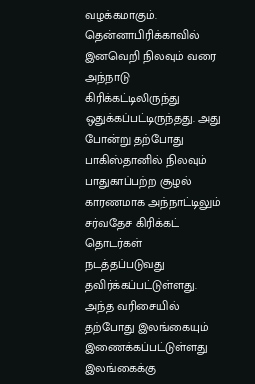வழக்கமாகும். தென்னாபிரிக்காவில் இனவெறி நிலவும் வரை அந்நாடு கிரிக்கட்டிலிருந்து ஒதுக்கப்பட்டிருந்தது. அது போன்று தற்போது பாகிஸ்தானில் நிலவும் பாதுகாப்பற்ற சூழல் காரணமாக அந்நாட்டிலும் சர்வதேச கிரிக்கட் தொடர்கள் நடத்தப்படுவது தவிர்க்கப்பட்டுள்ளது. அந்த வரிசையில் தற்போது இலங்கையும் இணைக்கப்பட்டுள்ளது இலங்கைக்கு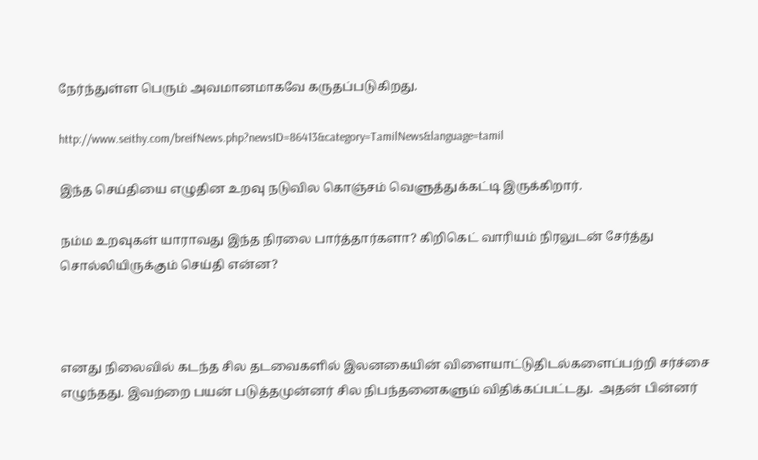நேர்ந்துள்ள பெரும் அவமானமாகவே கருதப்படுகிறது.

http://www.seithy.com/breifNews.php?newsID=86413&category=TamilNews&language=tamil

இந்த செய்தியை எழுதின உறவு நடுவில கொஞ்சம் வெளுத்துக்கட்டி இருக்கிறார்.

நம்ம உறவுகள் யாராவது இந்த நிரலை பார்த்தார்களா? கிறிகெட் வாரியம் நிரலுடன் சேர்த்து சொல்லியிருக்கும் செய்தி என்ன?



எனது நிலைவில் கடந்த சில தடவைகளில் இலனகையின் விளையாட்டுதிடல்களைப்பற்றி சர்ச்சை எழுந்தது. இவற்றை பயன் படுத்தமுன்னர் சில நிபந்தனைகளும் விதிக்கப்பட்டது.  அதன் பின்னர்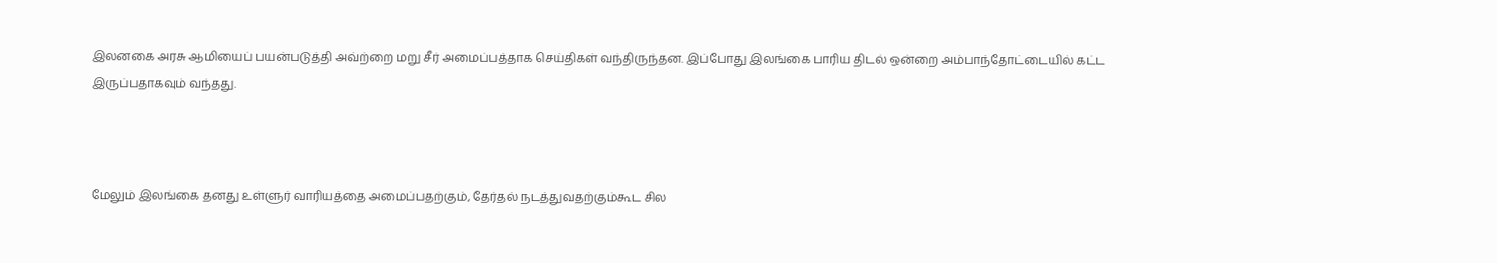இலனகை அரசு ஆமியைப் பயன்படுத்தி அவ்ற்றை மறு சீர் அமைப்பத்தாக செய்திகள் வந்திருந்தன. இப்போது இலங்கை பாரிய திடல் ஒன்றை அம்பாந்தோட்டையில் கட்ட இருப்பதாகவும் வந்தது.



மேலும் இலங்கை தனது உள்ளுர் வாரியத்தை அமைப்பதற்கும், தேர்தல் நடத்துவதற்கும்கூட சில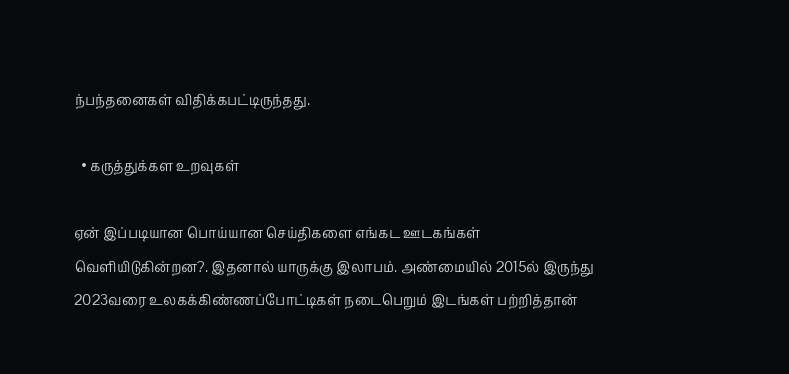ந்பந்தனைகள் விதிக்கபட்டிருந்தது.

  • கருத்துக்கள உறவுகள்

ஏன் இப்படியான பொய்யான செய்திகளை எங்கட ஊடகங்கள் வெளியிடுகின்றன?. இதனால் யாருக்கு இலாபம். அண்மையில் 2015ல் இருந்து 2023வரை உலகக்கிண்ணப்போட்டிகள் நடைபெறும் இடங்கள் பற்றித்தான்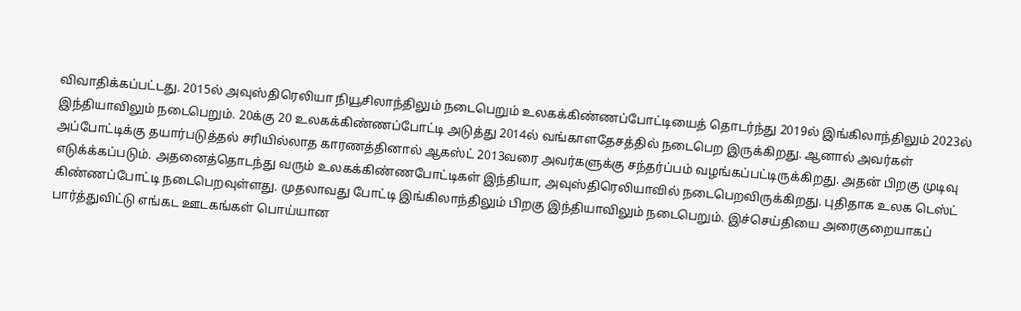விவாதிக்கப்பட்டது. 2015ல் அவுஸ்திரெலியா நியூசிலாந்திலும் நடைபெறும் உலகக்கிண்ணப்போட்டியைத் தொடர்ந்து 2019ல் இங்கிலாந்திலும் 2023ல் இந்தியாவிலும் நடைபெறும். 20க்கு 20 உலகக்கிண்ணப்போட்டி அடுத்து 2014ல் வங்காளதேசத்தில் நடைபெற இருக்கிறது. ஆனால் அவர்கள் அப்போட்டிக்கு தயார்படுத்தல் சரியில்லாத காரணத்தினால் ஆகஸ்ட் 2013வரை அவர்களுக்கு சந்தர்ப்பம் வழங்கப்பட்டிருக்கிறது. அதன் பிறகு முடிவு எடுக்க்கப்படும். அதனைத்தொடந்து வரும் உலகக்கிண்ணபோட்டிகள் இந்தியா, அவுஸ்திரெலியாவில் நடைபெறவிருக்கிறது. புதிதாக உலக டெஸ்ட் கிண்ணப்போட்டி நடைபெறவுள்ளது. முதலாவது போட்டி இங்கிலாந்திலும் பிறகு இந்தியாவிலும் நடைபெறும். இச்செய்தியை அரைகுறையாகப் பார்த்துவிட்டு எங்கட ஊடகங்கள் பொய்யான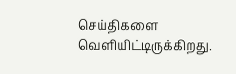செய்திகளை வெளியிட்டிருக்கிறது.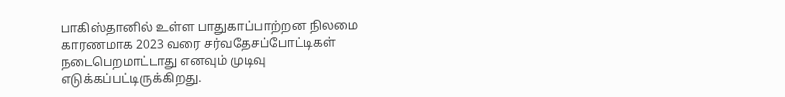பாகிஸ்தானில் உள்ள பாதுகாப்பாற்றன நிலமை காரணமாக 2023 வரை சர்வதேசப்போட்டிகள் நடைபெறமாட்டாது எனவும் முடிவு எடுக்கப்பட்டிருக்கிறது.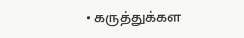• கருத்துக்கள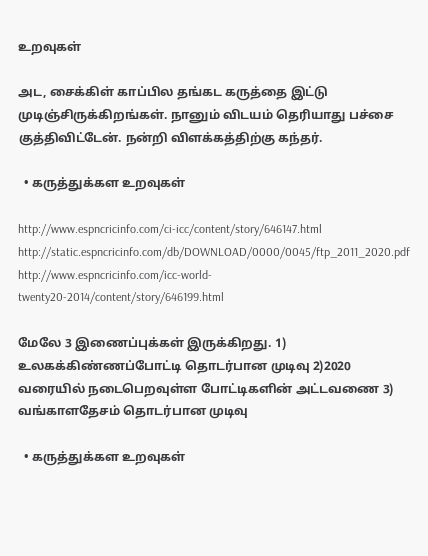உறவுகள்

அட, சைக்கிள் காப்பில தங்கட கருத்தை இட்டு முடிஞ்சிருக்கிறங்கள். நானும் விடயம் தெரியாது பச்சை குத்திவிட்டேன். நன்றி விளக்கத்திற்கு கந்தர்.

  • கருத்துக்கள உறவுகள்

http://www.espncricinfo.com/ci-icc/content/story/646147.html http://static.espncricinfo.com/db/DOWNLOAD/0000/0045/ftp_2011_2020.pdf http://www.espncricinfo.com/icc-world-twenty20-2014/content/story/646199.html

மேலே 3 இணைப்புக்கள் இருக்கிறது. 1) உலகக்கிண்ணப்போட்டி தொடர்பான முடிவு 2)2020 வரையில் நடைபெறவுள்ள போட்டிகளின் அட்டவணை 3) வங்காளதேசம் தொடர்பான முடிவு

  • கருத்துக்கள உறவுகள்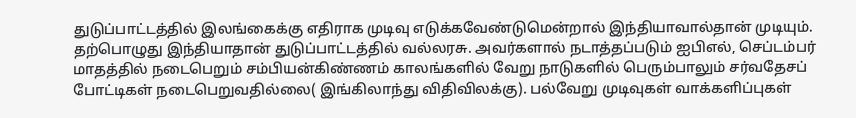துடுப்பாட்டத்தில் இலங்கைக்கு எதிராக முடிவு எடுக்கவேண்டுமென்றால் இந்தியாவால்தான் முடியும். தற்பொழுது இந்தியாதான் துடுப்பாட்டத்தில் வல்லரசு. அவர்களால் நடாத்தப்படும் ஐபிஎல், செப்டம்பர் மாதத்தில் நடைபெறும் சம்பியன்கிண்ணம் காலங்களில் வேறு நாடுகளில் பெரும்பாலும் சர்வதேசப் போட்டிகள் நடைபெறுவதில்லை( இங்கிலாந்து விதிவிலக்கு). பல்வேறு முடிவுகள் வாக்களிப்புகள்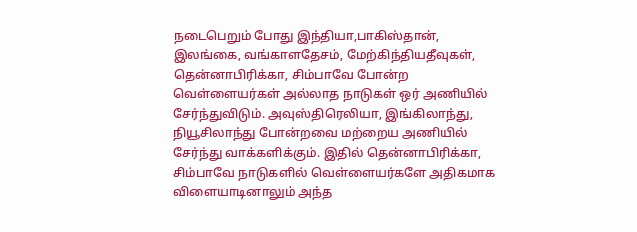நடைபெறும் போது இந்தியா,பாகிஸ்தான், இலங்கை, வங்காளதேசம், மேற்கிந்தியதீவுகள், தென்னாபிரிக்கா, சிம்பாவே போன்ற வெள்ளையர்கள் அல்லாத நாடுகள் ஒர் அணியில் சேர்ந்துவிடும். அவுஸ்திரெலியா, இங்கிலாந்து, நியூசிலாந்து போன்றவை மற்றைய அணியில் சேர்ந்து வாக்களிக்கும். இதில் தென்னாபிரிக்கா, சிம்பாவே நாடுகளில் வெள்ளையர்களே அதிகமாக விளையாடினாலும் அந்த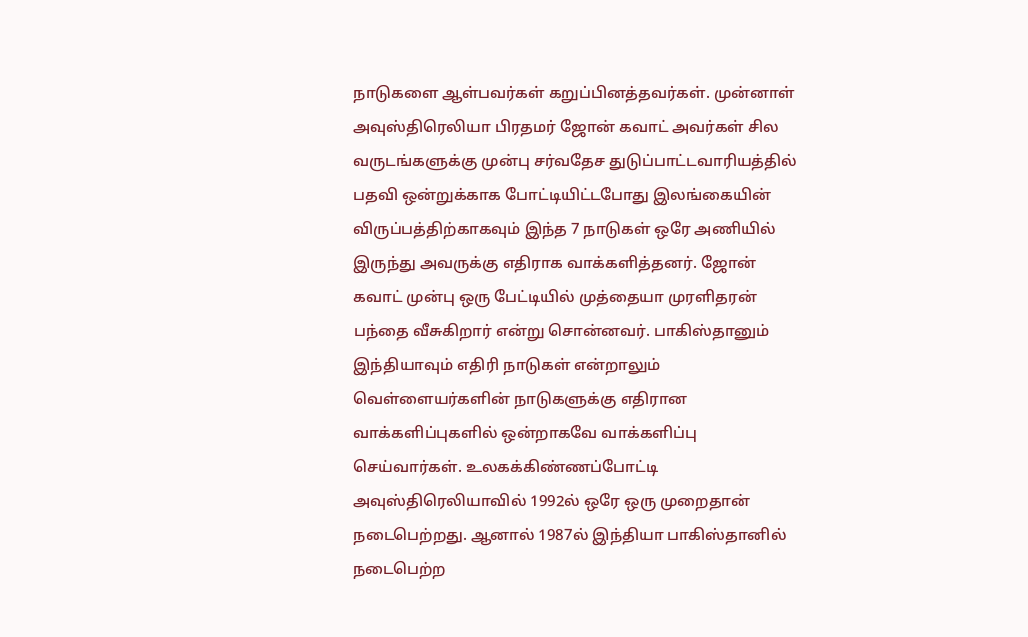நாடுகளை ஆள்பவர்கள் கறுப்பினத்தவர்கள். முன்னாள் அவுஸ்திரெலியா பிரதமர் ஜோன் கவாட் அவர்கள் சில வருடங்களுக்கு முன்பு சர்வதேச துடுப்பாட்டவாரியத்தில் பதவி ஒன்றுக்காக போட்டியிட்டபோது இலங்கையின் விருப்பத்திற்காகவும் இந்த 7 நாடுகள் ஒரே அணியில் இருந்து அவருக்கு எதிராக வாக்களித்தனர். ஜோன் கவாட் முன்பு ஒரு பேட்டியில் முத்தையா முரளிதரன் பந்தை வீசுகிறார் என்று சொன்னவர். பாகிஸ்தானும் இந்தியாவும் எதிரி நாடுகள் என்றாலும் வெள்ளையர்களின் நாடுகளுக்கு எதிரான வாக்களிப்புகளில் ஒன்றாகவே வாக்களிப்பு செய்வார்கள். உலகக்கிண்ணப்போட்டி அவுஸ்திரெலியாவில் 1992ல் ஒரே ஒரு முறைதான் நடைபெற்றது. ஆனால் 1987ல் இந்தியா பாகிஸ்தானில் நடைபெற்ற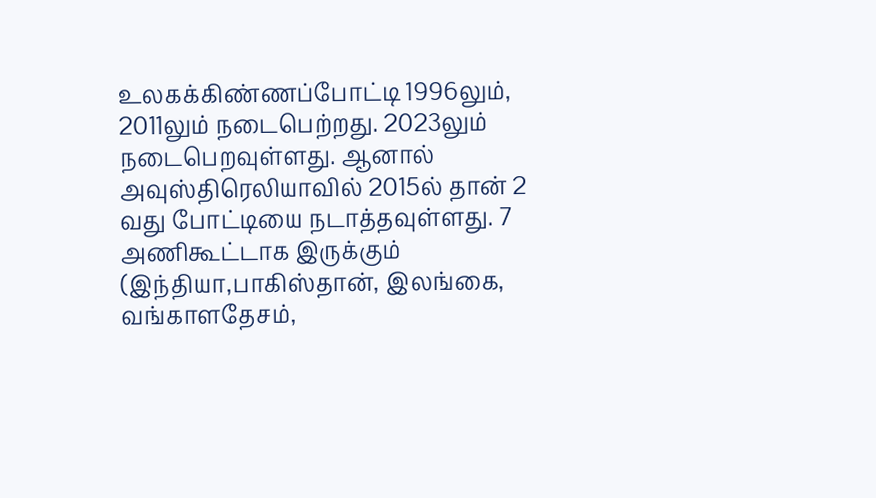உலகக்கிண்ணப்போட்டி 1996லும், 2011லும் நடைபெற்றது. 2023லும் நடைபெறவுள்ளது. ஆனால் அவுஸ்திரெலியாவில் 2015ல் தான் 2 வது போட்டியை நடாத்தவுள்ளது. 7 அணிகூட்டாக இருக்கும் (இந்தியா,பாகிஸ்தான், இலங்கை, வங்காளதேசம்,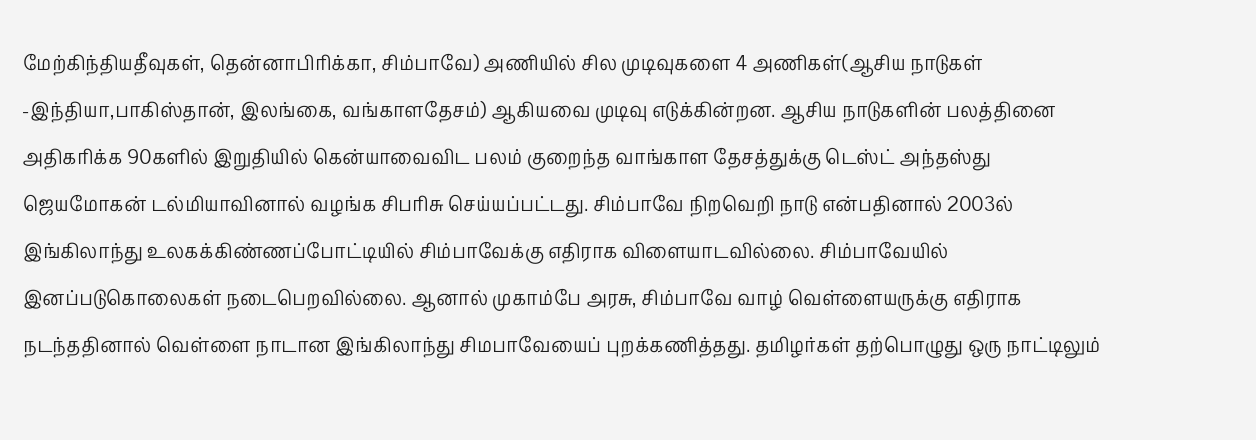மேற்கிந்தியதீவுகள், தென்னாபிரிக்கா, சிம்பாவே) அணியில் சில முடிவுகளை 4 அணிகள்(ஆசிய நாடுகள் -இந்தியா,பாகிஸ்தான், இலங்கை, வங்காளதேசம்) ஆகியவை முடிவு எடுக்கின்றன. ஆசிய நாடுகளின் பலத்தினை அதிகரிக்க 90களில் இறுதியில் கென்யாவைவிட பலம் குறைந்த வாங்காள தேசத்துக்கு டெஸ்ட் அந்தஸ்து ஜெயமோகன் டல்மியாவினால் வழங்க சிபரிசு செய்யப்பட்டது. சிம்பாவே நிறவெறி நாடு என்பதினால் 2003ல் இங்கிலாந்து உலகக்கிண்ணப்போட்டியில் சிம்பாவேக்கு எதிராக விளையாடவில்லை. சிம்பாவேயில் இனப்படுகொலைகள் நடைபெறவில்லை. ஆனால் முகாம்பே அரசு, சிம்பாவே வாழ் வெள்ளையருக்கு எதிராக நடந்ததினால் வெள்ளை நாடான இங்கிலாந்து சிமபாவேயைப் புறக்கணித்தது. தமிழர்கள் தற்பொழுது ஒரு நாட்டிலும்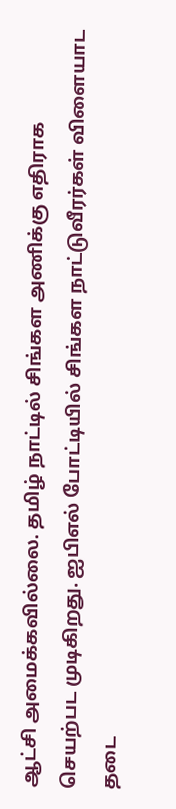ஆட்சி அமைக்கவில்லை. தமிழ் நாட்டில் சிங்கள அணிக்கு எதிராக செயற்பட முடிகிறது. ஐபிஎல் போட்டியில் சிங்கள நாட்டுவீரர்கள் விளையாட தடை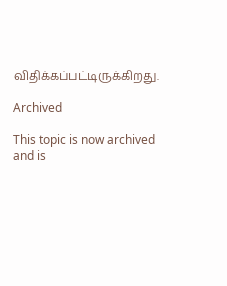விதிக்கப்பட்டிருக்கிறது.

Archived

This topic is now archived and is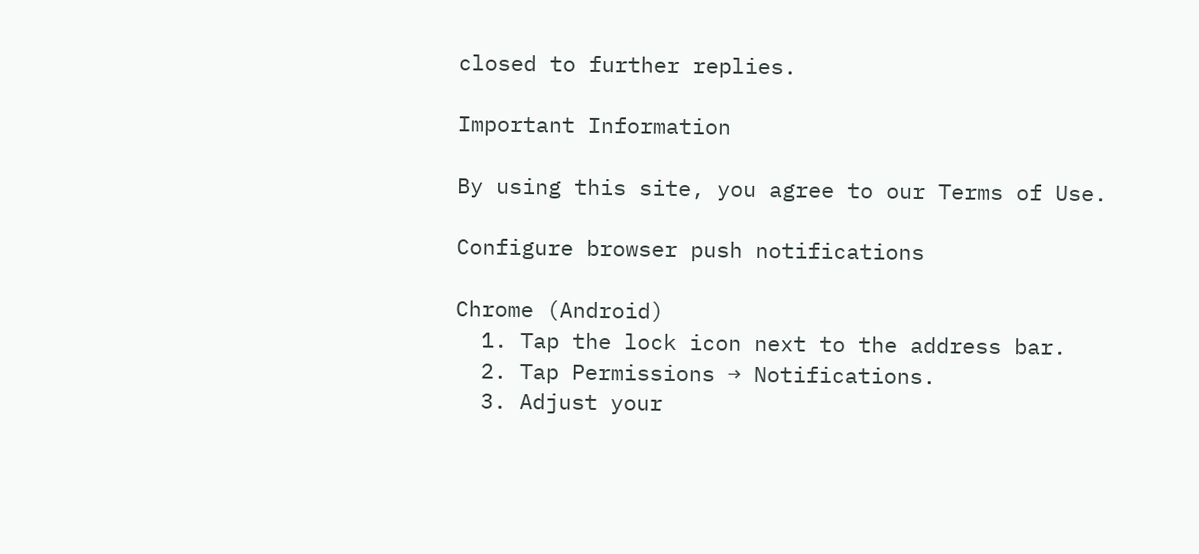closed to further replies.

Important Information

By using this site, you agree to our Terms of Use.

Configure browser push notifications

Chrome (Android)
  1. Tap the lock icon next to the address bar.
  2. Tap Permissions → Notifications.
  3. Adjust your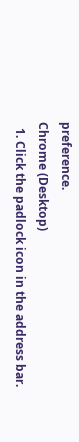preference.
Chrome (Desktop)
  1. Click the padlock icon in the address bar.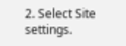2. Select Site settings.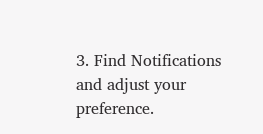3. Find Notifications and adjust your preference.